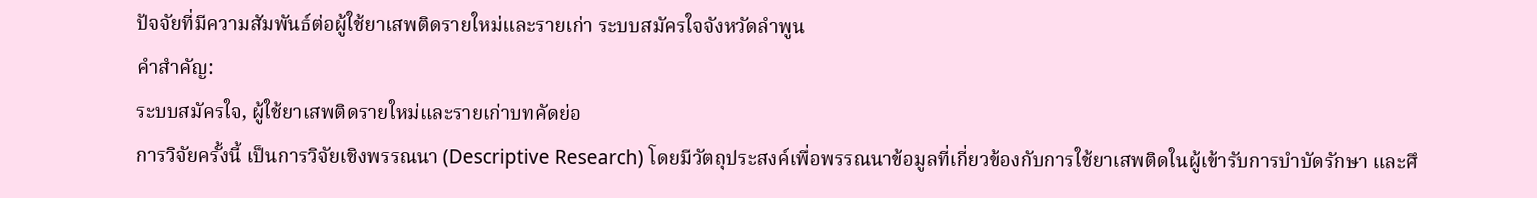ปัจจัยที่มีความสัมพันธ์ต่อผู้ใช้ยาเสพติดรายใหม่และรายเก่า ระบบสมัครใจจังหวัดลำพูน
คำสำคัญ:
ระบบสมัครใจ, ผู้ใช้ยาเสพติดรายใหม่และรายเก่าบทคัดย่อ
การวิจัยครั้งนี้ เป็นการวิจัยเชิงพรรณนา (Descriptive Research) โดยมีวัตถุประสงค์เพื่อพรรณนาข้อมูลที่เกี่ยวข้องกับการใช้ยาเสพติดในผู้เข้ารับการบำบัดรักษา และศึ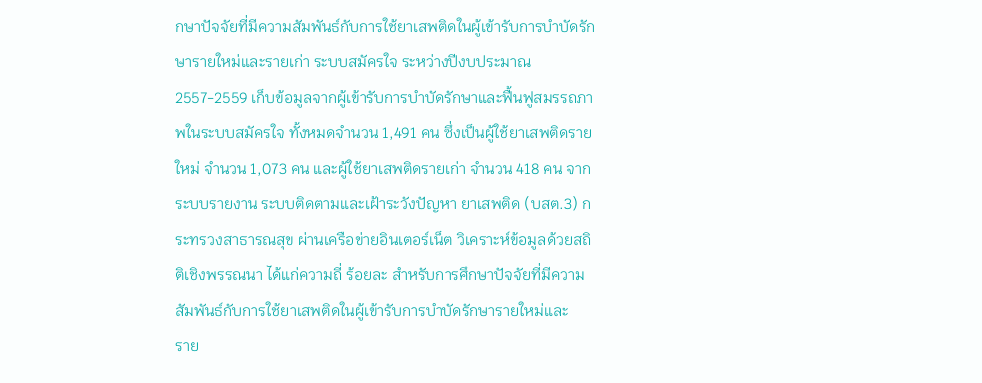กษาปัจจัยที่มีความสัมพันธ์กับการใช้ยาเสพติดในผู้เข้ารับการบำบัดรักษารายใหม่และรายเก่า ระบบสมัครใจ ระหว่างปีงบประมาณ 2557-2559 เก็บข้อมูลจากผู้เข้ารับการบำบัดรักษาและฟื้นฟูสมรรถภาพในระบบสมัครใจ ทั้งหมดจำนวน 1,491 คน ซึ่งเป็นผู้ใช้ยาเสพติดรายใหม่ จำนวน 1,073 คน และผู้ใช้ยาเสพติดรายเก่า จำนวน 418 คน จาก ระบบรายงาน ระบบติดตามและเฝ้าระวังปัญหา ยาเสพติด (บสต.3) กระทรวงสาธารณสุข ผ่านเครือข่ายอินเตอร์เน็ต วิเคราะห์ข้อมูลด้วยสถิติเชิงพรรณนา ได้แก่ความถี่ ร้อยละ สำหรับการศึกษาปัจจัยที่มีความสัมพันธ์กับการใช้ยาเสพติดในผู้เข้ารับการบำบัดรักษารายใหม่และ
ราย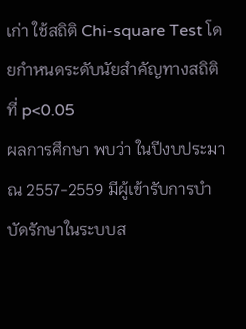เก่า ใช้สถิติ Chi-square Test โดยกำหนดระดับนัยสำคัญทางสถิติที่ p<0.05
ผลการศึกษา พบว่า ในปีงบประมาณ 2557-2559 มีผู้เข้ารับการบำบัดรักษาในระบบส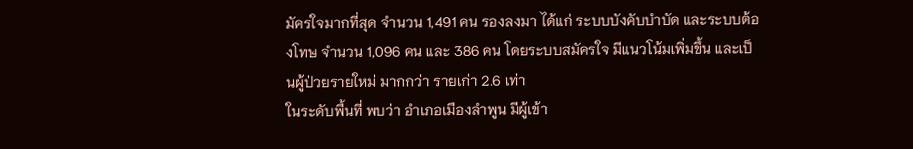มัครใจมากที่สุด จำนวน 1,491 คน รองลงมา ได้แก่ ระบบบังคับบำบัด และระบบต้องโทษ จำนวน 1,096 คน และ 386 คน โดยระบบสมัครใจ มีแนวโน้มเพิ่มขึ้น และเป็นผู้ป่วยรายใหม่ มากกว่า รายเก่า 2.6 เท่า
ในระดับพื้นที่ พบว่า อำเภอเมืองลำพูน มีผู้เข้า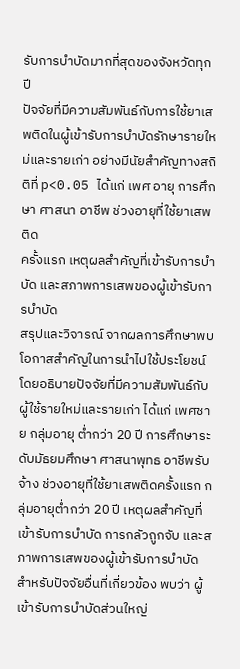รับการบำบัดมากที่สุดของจังหวัดทุกปี
ปัจจัยที่มีความสัมพันธ์กับการใช้ยาเสพติดในผู้เข้ารับการบำบัดรักษารายใหม่และรายเก่า อย่างมีนัยสำคัญทางสถิติที่ p<0.05 ได้แก่ เพศ อายุ การศึกษา ศาสนา อาชีพ ช่วงอายุที่ใช้ยาเสพติด
ครั้งแรก เหตุผลสำคัญที่เข้ารับการบำบัด และสภาพการเสพของผู้เข้ารับการบำบัด
สรุปและวิจารณ์ จากผลการศึกษาพบโอกาสสำคัญในการนำไปใช้ประโยชน์ โดยอธิบายปัจจัยที่มีความสัมพันธ์กับผู้ใช้รายใหม่และรายเก่า ได้แก่ เพศชาย กลุ่มอายุ ต่ำกว่า 20 ปี การศึกษาระดับมัธยมศึกษา ศาสนาพุทธ อาชีพรับจ้าง ช่วงอายุที่ใช้ยาเสพติดครั้งแรก กลุ่มอายุต่ำกว่า 20 ปี เหตุผลสำคัญที่เข้ารับการบำบัด การกลัวถูกจับ และสภาพการเสพของผู้เข้ารับการบำบัด สำหรับปัจจัยอื่นที่เกี่ยวข้อง พบว่า ผู้เข้ารับการบำบัดส่วนใหญ่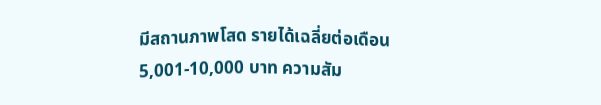มีสถานภาพโสด รายได้เฉลี่ยต่อเดือน 5,001-10,000 บาท ความสัม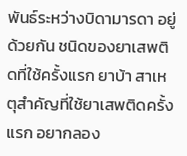พันธ์ระหว่างบิดามารดา อยู่ด้วยกัน ชนิดของยาเสพติดที่ใช้ครั้งแรก ยาบ้า สาเหตุสำคัญที่ใช้ยาเสพติดครั้งแรก อยากลอง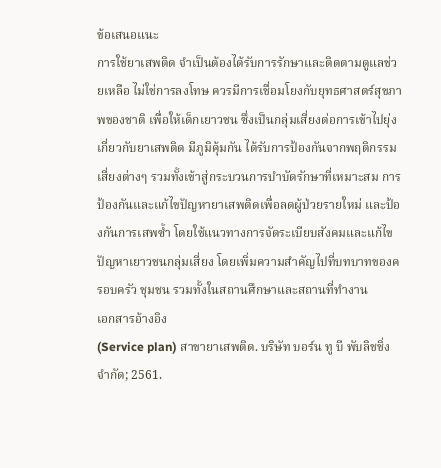ข้อเสนอแนะ
การใช้ยาเสพติด จำเป็นต้องได้รับการรักษาและติดตามดูแลช่วยเหลือ ไม่ใช่การลงโทษ ควรมีการเชื่อมโยงกับยุทธศาสตร์สุขภาพของชาติ เพื่อให้เด็กเยาวชน ซึ่งเป็นกลุ่มเสี่ยงต่อการเข้าไปยุ่งเกี่ยวกับยาเสพติด มีภูมิคุ้มกัน ได้รับการป้องกันจากพฤติกรรมเสี่ยงต่างๆ รวมทั้งเข้าสู่กระบวนการบำบัดรักษาที่เหมาะสม การป้องกันและแก้ไขปัญหายาเสพติดเพื่อลดผู้ป่วยรายใหม่ และป้องกันการเสพซ้ำ โดยใช้แนวทางการจัดระเบียบสังคมและแก้ไขปัญหาเยาวชนกลุ่มเสี่ยง โดยเพิ่มความสำคัญไปที่บทบาทของครอบครัว ชุมชน รวมทั้งในสถานศึกษาและสถานที่ทำงาน
เอกสารอ้างอิง
(Service plan) สาขายาเสพติด. บริษัท บอร์น ทู บี พับลิชชิ่ง จำกัด; 2561.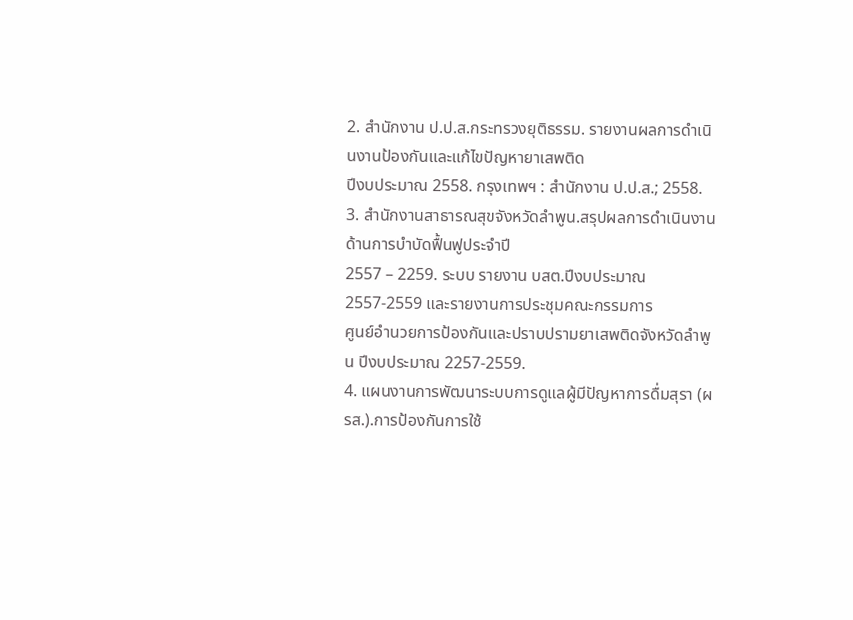2. สำนักงาน ป.ป.ส.กระทรวงยุติธรรม. รายงานผลการดำเนินงานป้องกันและแก้ไขปัญหายาเสพติด
ปีงบประมาณ 2558. กรุงเทพฯ : สำนักงาน ป.ป.ส.; 2558.
3. สำนักงานสาธารณสุขจังหวัดลำพูน.สรุปผลการดำเนินงานด้านการบำบัดฟื้นฟูประจำปี
2557 – 2259. ระบบ รายงาน บสต.ปีงบประมาณ 2557-2559 และรายงานการประชุมคณะกรรมการ
ศูนย์อำนวยการป้องกันและปราบปรามยาเสพติดจังหวัดลำพูน ปีงบประมาณ 2257-2559.
4. แผนงานการพัฒนาระบบการดูแลผู้มีปัญหาการดื่มสุรา (ผรส.).การป้องกันการใช้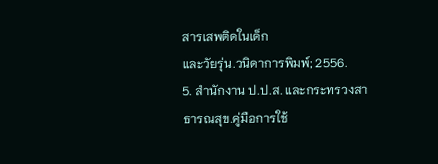สารเสพติดในเด็ก
และวัยรุ่น.วนิดาการพิมพ์; 2556.
5. สำนักงาน ป.ป.ส. และกระทรวงสาธารณสุข.คู่มือการใช้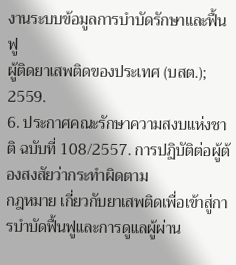งานระบบข้อมูลการบำบัดรักษาและฟื้นฟู
ผู้ติดยาเสพติดของประเทศ (บสต.); 2559.
6. ประกาศคณะรักษาความสงบแห่งชาติ ฉบับที่ 108/2557. การปฏิบัติต่อผู้ต้องสงสัยว่ากระทำผิดตาม
กฎหมาย เกี่ยวกับยาเสพติดเพื่อเข้าสู่การบำบัดฟื้นฟูและการดูแลผู้ผ่าน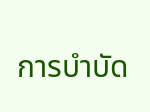การบำบัด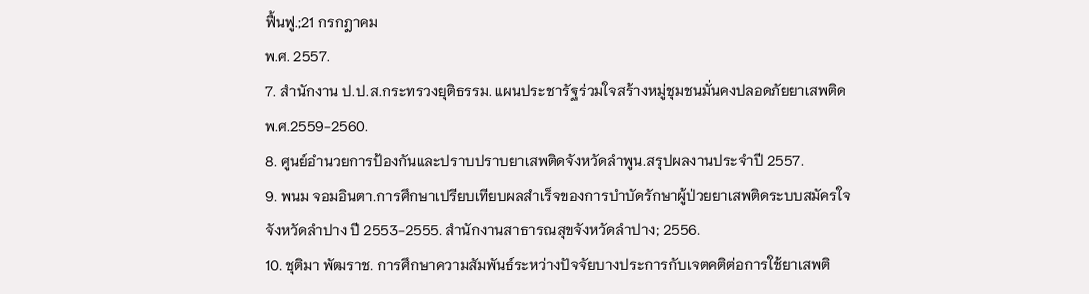ฟื้นฟู.;21 กรกฎาคม
พ.ศ. 2557.
7. สำนักงาน ป.ป.ส.กระทรวงยุติธรรม. แผนประชารัฐร่วมใจสร้างหมู่ชุมชนมั่นคงปลอดภัยยาเสพติด
พ.ศ.2559-2560.
8. ศูนย์อำนวยการป้องกันและปราบปราบยาเสพติดจังหวัดลำพูน.สรุปผลงานประจำปี 2557.
9. พนม จอมอินตา.การศึกษาเปรียบเทียบผลสำเร็จของการบำบัดรักษาผู้ป่วยยาเสพติดระบบสมัครใจ
จังหวัดลำปาง ปี 2553-2555. สำนักงานสาธารณสุขจังหวัดลำปาง; 2556.
10. ชุติมา พัฒราช. การศึกษาความสัมพันธ์ระหว่างปัจจัยบางประการกับเจตคติต่อการใช้ยาเสพติ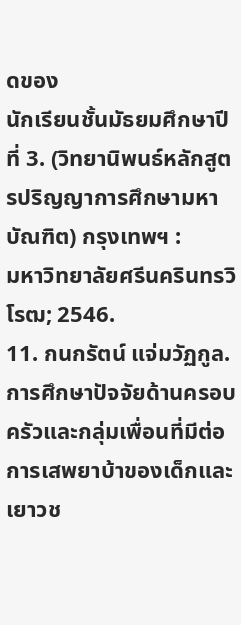ดของ
นักเรียนชั้นมัธยมศึกษาปีที่ 3. (วิทยานิพนธ์หลักสูตรปริญญาการศึกษามหาบัณฑิต) กรุงเทพฯ :
มหาวิทยาลัยศรีนครินทรวิโรฒ; 2546.
11. กนกรัตน์ แจ่มวัฏกูล. การศึกษาปัจจัยด้านครอบครัวและกลุ่มเพื่อนที่มีต่อการเสพยาบ้าของเด็กและ
เยาวช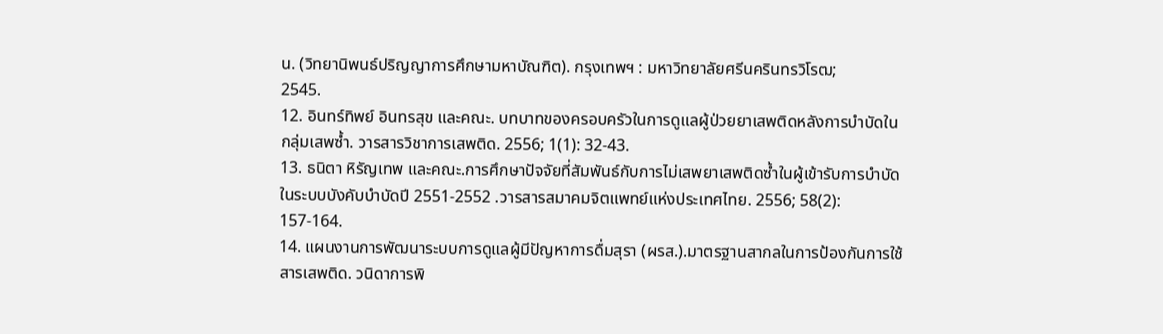น. (วิทยานิพนธ์ปริญญาการศึกษามหาบัณฑิต). กรุงเทพฯ : มหาวิทยาลัยศรีนครินทรวิโรฒ;
2545.
12. อินทร์ทิพย์ อินทรสุข และคณะ. บทบาทของครอบครัวในการดูแลผู้ป่วยยาเสพติดหลังการบำบัดใน
กลุ่มเสพซ้ำ. วารสารวิชาการเสพติด. 2556; 1(1): 32-43.
13. ธนิตา หิรัญเทพ และคณะ.การศึกษาปัจจัยที่สัมพันธ์กับการไม่เสพยาเสพติดซ้ำในผู้เข้ารับการบำบัด
ในระบบบังคับบำบัดปี 2551-2552 .วารสารสมาคมจิตแพทย์แห่งประเทศไทย. 2556; 58(2):
157-164.
14. แผนงานการพัฒนาระบบการดูแลผู้มีปัญหาการดื่มสุรา (ผรส.).มาตรฐานสากลในการป้องกันการใช้
สารเสพติด. วนิดาการพิ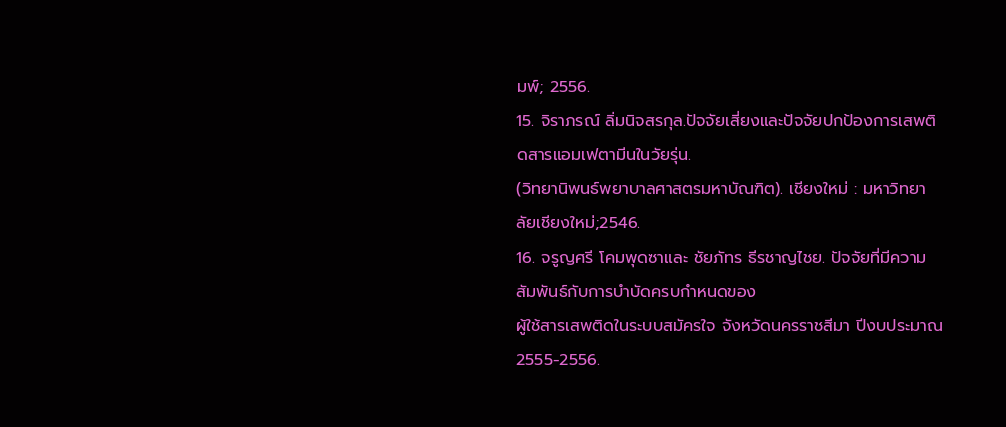มพ์; 2556.
15. จิราภรณ์ ลิ่มนิจสรกุล.ปัจจัยเสี่ยงและปัจจัยปกป้องการเสพติดสารแอมเฟตามีนในวัยรุ่น.
(วิทยานิพนธ์พยาบาลศาสตรมหาบัณฑิต). เชียงใหม่ : มหาวิทยาลัยเชียงใหม่;2546.
16. จรูญศรี โคมพุดซาและ ชัยภัทร ธีรชาญไชย. ปัจจัยที่มีความสัมพันธ์กับการบำบัดครบกำหนดของ
ผู้ใช้สารเสพติดในระบบสมัครใจ จังหวัดนครราชสีมา ปีงบประมาณ 2555-2556.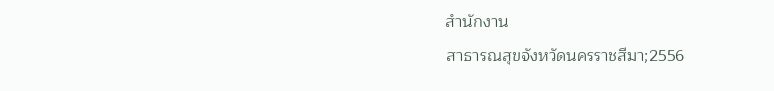สำนักงาน
สาธารณสุขจังหวัดนครราชสีมา;2556